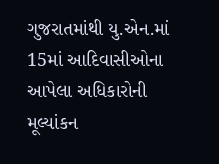ગુજરાતમાંથી યુ.એન.માં 15માં આદિવાસીઓના આપેલા અધિકારોની મૂલ્યાંકન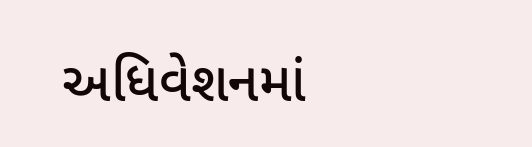અધિવેશનમાં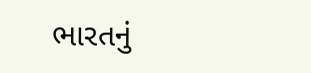ભારતનું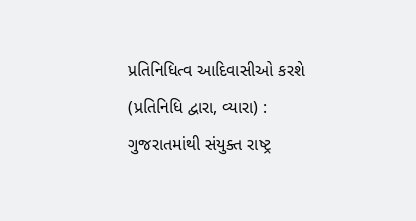પ્રતિનિધિત્વ આદિવાસીઓ કરશે
(પ્રતિનિધિ દ્વારા, વ્યારા) : ગુજરાતમાંથી સંયુક્ત રાષ્ટ્ર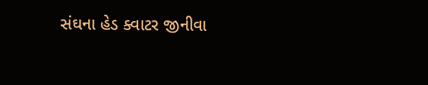સંઘના હેડ ક્વાટર જીનીવા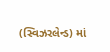(સ્વિઝરલેન્ડ) માં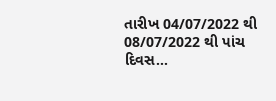તારીખ 04/07/2022 થી 08/07/2022 થી પાંચ દિવસ...